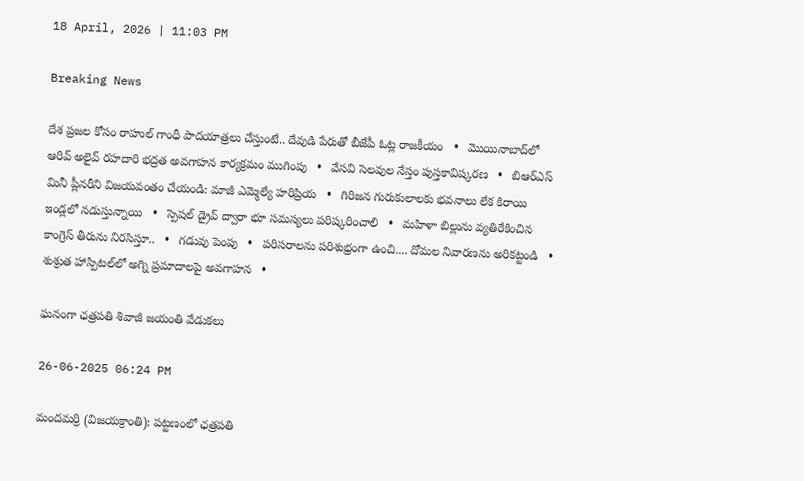18 April, 2026 | 11:03 PM

Breaking News

దేశ ప్రజల కోసం రాహుల్ గాంధీ పాదయాత్రలు చేస్తుంటే.. దేవుడి పేరుతో బీజేపీ ఓట్ల రాజకీయం   •   మొయినాబాద్‌లో ఆరివ్ అలైవ్ రహదారి భద్రత అవగాహన కార్యక్రమం ముగింపు   •   వేసవి సెలవుల నేస్తం పుస్తకావిష్కరణ   •   బిఆర్ఎస్ మినీ ప్లీనరీని విజయవంతం చేయండి: మాజీ ఎమ్మెల్యే హరిప్రియ   •   గిరిజన గురుకులాలకు భవనాలు లేక కిరాయి ఇండ్లలో నడుస్తున్నాయి   •   స్పెషల్ డ్రైవ్ ద్వారా భూ సమస్యలు పరిష్కరించాలి   •   మహిళా బిల్లును వ్యతిరేకించిన కాంగ్రెస్ తీరును నిరసిస్తూ..   •   గడువు పెంపు   •   పరిసరాలను పరిశుభ్రంగా ఉంచి.... దోమల నివారణను అరికట్టండి   •   శుశ్రుత హాస్పిటల్‌లో అగ్ని ప్రమాదాలపై అవగాహన   •

ఘనంగా ఛత్రపతి శివాజీ జయంతి వేడుకలు

26-06-2025 06:24 PM

మందమర్రి (విజయక్రాంతి): పట్టణంలో ఛత్రపతి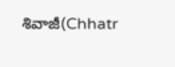శివాజీ(Chhatr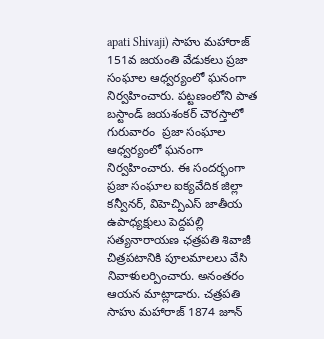apati Shivaji) సాహు మహారాజ్ 151వ జయంతి వేడుకలు ప్రజా సంఘాల ఆధ్వర్యంలో ఘనంగా నిర్వహించారు. పట్టణంలోని పాత బస్టాండ్ జయశంకర్ చౌరస్తాలో గురువారం  ప్రజా సంఘాల ఆధ్వర్యంలో ఘనంగా నిర్వహించారు. ఈ సందర్భంగా ప్రజా సంఘాల ఐక్యవేదిక జిల్లా కన్వీనర్, విహెచ్పిఎస్ జాతీయ ఉపాధ్యక్షులు పెద్దపల్లి సత్యనారాయణ ఛత్రపతి శివాజీ చిత్రపటానికి పూలమాలలు వేసి నివాళులర్పించారు. అనంతరం ఆయన మాట్లాడారు. చత్రపతి సాహు మహారాజ్ 1874 జూన్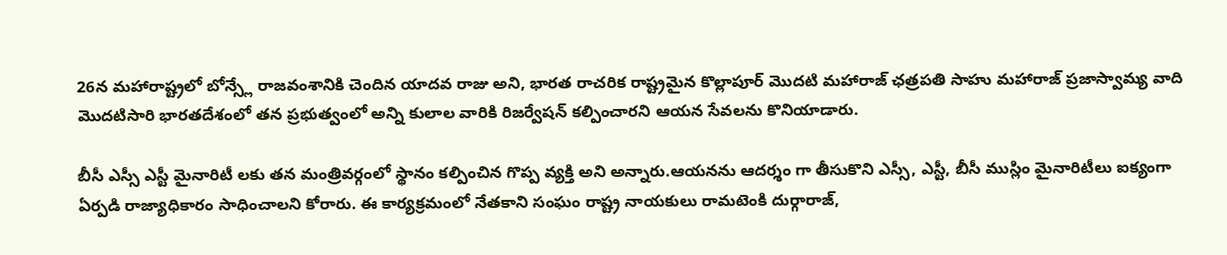26న మహారాష్ట్రలో బోన్స్లే రాజవంశానికి చెందిన యాదవ రాజు అని, భారత రాచరిక రాష్ట్రమైన కొల్లాపూర్ మొదటి మహారాజ్ ఛత్రపతి సాహు మహారాజ్ ప్రజాస్వామ్య వాది మొదటిసారి భారతదేశంలో తన ప్రభుత్వంలో అన్ని కులాల వారికి రిజర్వేషన్ కల్పించారని ఆయన సేవలను కొనియాడారు.

బీసీ ఎస్సీ ఎస్టీ మైనారిటీ లకు తన మంత్రివర్గంలో స్థానం కల్పించిన గొప్ప వ్యక్తి అని అన్నారు.ఆయనను ఆదర్శం గా తీసుకొని ఎస్సీ, ఎస్టీ, బీసీ ముస్లిం మైనారిటీలు ఐక్యంగా ఏర్పడి రాజ్యాధికారం సాధించాలని కోరారు. ఈ కార్యక్రమంలో నేతకాని సంఘం రాష్ట్ర నాయకులు రామటెంకి దుర్గారాజ్,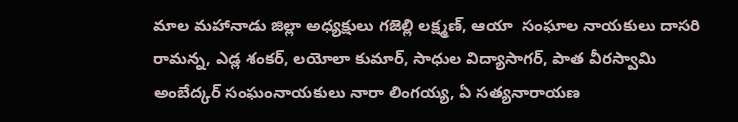మాల మహానాడు జిల్లా అధ్యక్షులు గజెల్లి లక్ష్మణ్, ఆయా  సంఘాల నాయకులు దాసరి రామన్న, ఎడ్ల శంకర్, లయోలా కుమార్, సాధుల విద్యాసాగర్, పాత వీరస్వామి అంబేద్కర్ సంఘంనాయకులు నారా లింగయ్య, ఏ సత్యనారాయణ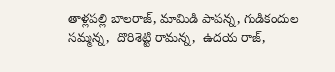తాళ్లపల్లి బాలరాజ్, మామిడి పాపన్న, గుడికందుల సమ్మన్న,  దొరిశెట్టి రామన్న,  ఉదయ రాజ్,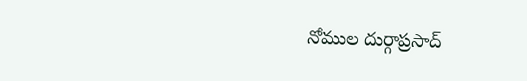నోముల దుర్గాప్రసాద్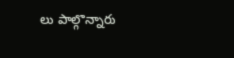లు పాల్గొన్నారు